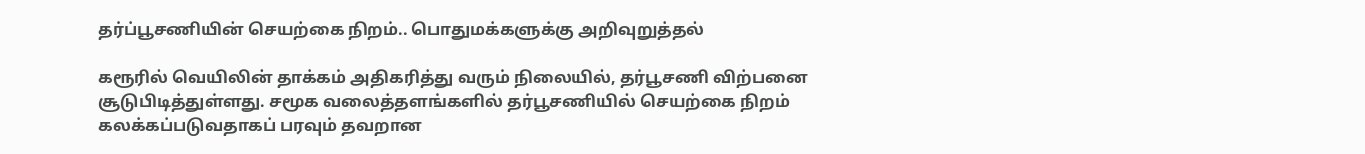தர்ப்பூசணியின் செயற்கை நிறம்.. பொதுமக்களுக்கு அறிவுறுத்தல்

கரூரில் வெயிலின் தாக்கம் அதிகரித்து வரும் நிலையில், தர்பூசணி விற்பனை சூடுபிடித்துள்ளது. சமூக வலைத்தளங்களில் தர்பூசணியில் செயற்கை நிறம் கலக்கப்படுவதாகப் பரவும் தவறான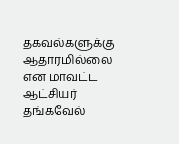தகவல்களுக்கு ஆதாரமில்லை என மாவட்ட ஆட்சியர் தங்கவேல்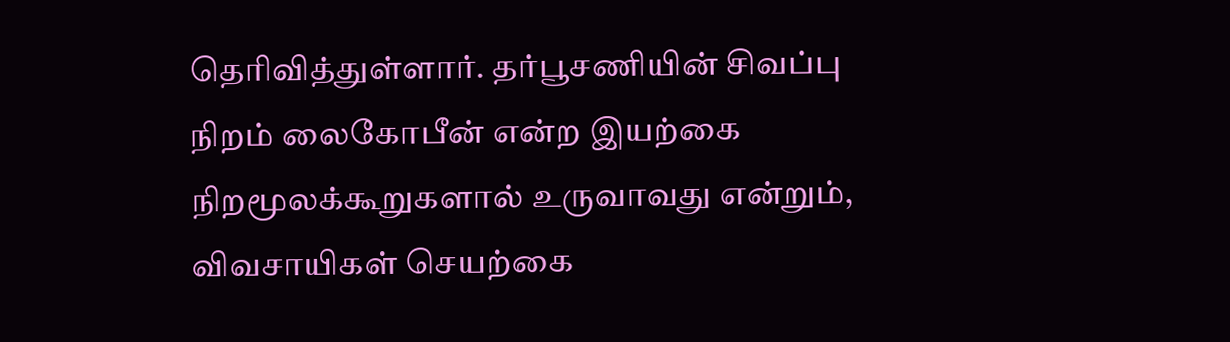தெரிவித்துள்ளார். தர்பூசணியின் சிவப்பு நிறம் லைகோபீன் என்ற இயற்கை நிறமூலக்கூறுகளால் உருவாவது என்றும், விவசாயிகள் செயற்கை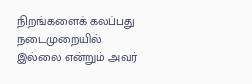நிறங்களைக் கலப்பது நடைமுறையில் இல்லை என்றும் அவர்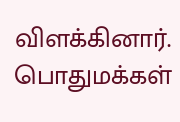விளக்கினார். பொதுமக்கள்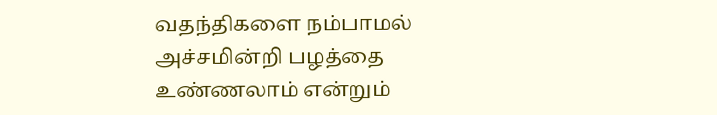வதந்திகளை நம்பாமல் அச்சமின்றி பழத்தை உண்ணலாம் என்றும்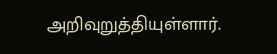அறிவுறுத்தியுள்ளார்.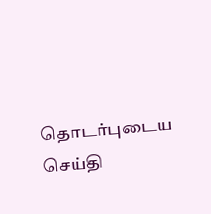தொடர்புடைய செய்தி